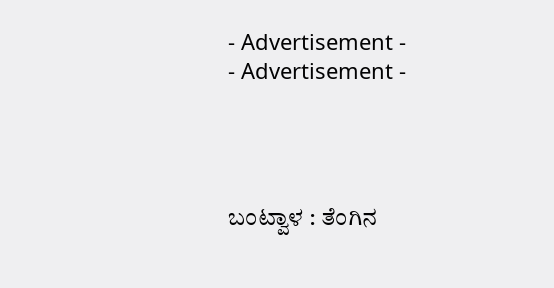- Advertisement -
- Advertisement -




ಬಂಟ್ವಾಳ : ತೆಂಗಿನ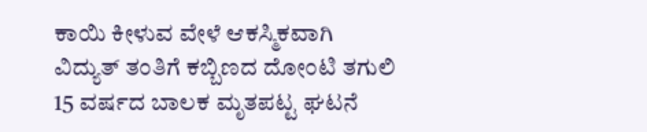ಕಾಯಿ ಕೀಳುವ ವೇಳೆ ಆಕಸ್ಮಿಕವಾಗಿ ವಿದ್ಯುತ್ ತಂತಿಗೆ ಕಬ್ಬಿಣದ ದೋಂಟಿ ತಗುಲಿ 15 ವರ್ಷದ ಬಾಲಕ ಮೃತಪಟ್ಟ ಘಟನೆ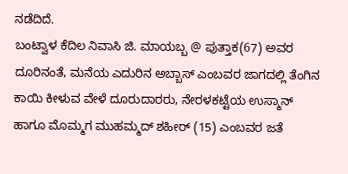ನಡೆದಿದೆ.
ಬಂಟ್ವಾಳ ಕೆದಿಲ ನಿವಾಸಿ ಜಿ. ಮಾಯಬ್ಬ @ ಪುತ್ತಾಕ(67) ಅವರ ದೂರಿನಂತೆ, ಮನೆಯ ಎದುರಿನ ಅಬ್ಬಾಸ್ ಎಂಬವರ ಜಾಗದಲ್ಲಿ ತೆಂಗಿನ ಕಾಯಿ ಕೀಳುವ ವೇಳೆ ದೂರುದಾರರು, ನೇರಳಕಟ್ಟೆಯ ಉಸ್ಮಾನ್ ಹಾಗೂ ಮೊಮ್ಮಗ ಮುಹಮ್ಮದ್ ಶಹೀರ್ (15) ಎಂಬವರ ಜತೆ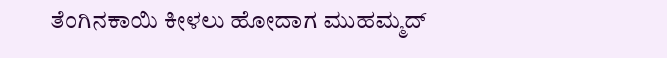ತೆಂಗಿನಕಾಯಿ ಕೀಳಲು ಹೋದಾಗ ಮುಹಮ್ಮದ್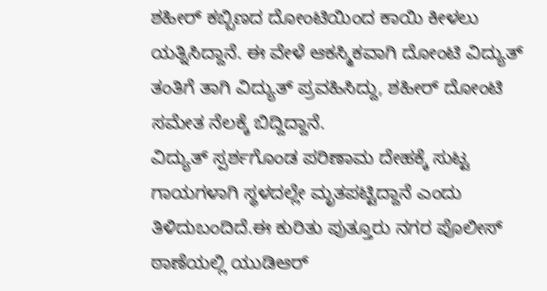ಶಹೀರ್ ಕಬ್ಬಿಣದ ದೋಂಟಿಯಿಂದ ಕಾಯಿ ಕೀಳಲು ಯತ್ನಿಸಿದ್ದಾನೆ. ಈ ವೇಳೆ ಆಕಸ್ಮಿಕವಾಗಿ ದೋಂಟಿ ವಿದ್ಯುತ್ ತಂತಿಗೆ ತಾಗಿ ವಿದ್ಯುತ್ ಪ್ರವಹಿಸಿದ್ದು, ಶಹೀರ್ ದೋಂಟಿ ಸಮೇತ ನೆಲಕ್ಕೆ ಬಿದ್ದಿದ್ದಾನೆ.
ವಿದ್ಯುತ್ ಸ್ಪರ್ಶಗೊಂಡ ಪರಿಣಾಮ ದೇಹಕ್ಕೆ ಸುಟ್ಟ ಗಾಯಗಳಾಗಿ ಸ್ಥಳದಲ್ಲೇ ಮೃತಪಟ್ಟಿದ್ದಾನೆ ಎಂದು ತಿಳಿದುಬಂದಿದೆ.ಈ ಕುರಿತು ಪುತ್ತೂರು ನಗರ ಪೊಲೀಸ್ ಠಾಣೆಯಲ್ಲಿ ಯುಡಿಆರ್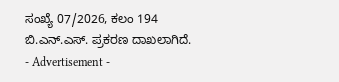ಸಂಖ್ಯೆ 07/2026, ಕಲಂ 194 ಬಿ.ಎನ್.ಎಸ್. ಪ್ರಕರಣ ದಾಖಲಾಗಿದೆ.
- Advertisement -